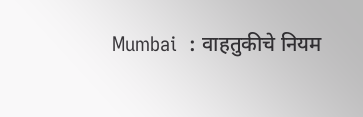Mumbai  : वाहतुकीचे नियम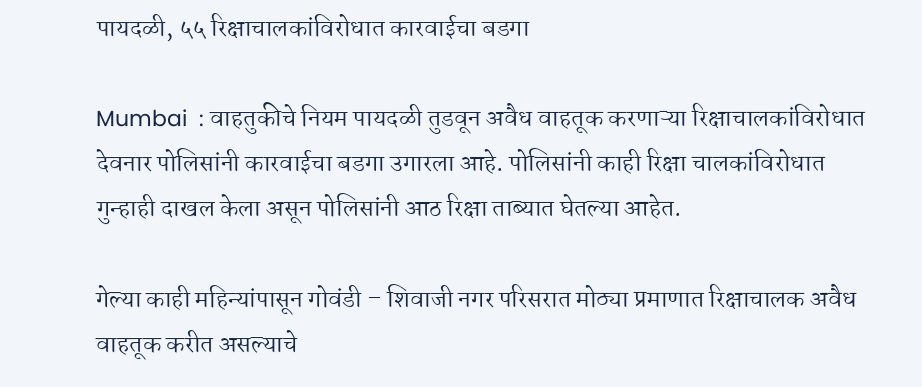पायदळी, ५५ रिक्षाचालकांविरोधात कारवाईचा बडगा

Mumbai  : वाहतुकीचे नियम पायदळी तुडवून अवैध वाहतूक करणाऱ्या रिक्षाचालकांविरोधात देवनार पोलिसांनी कारवाईचा बडगा उगारला आहे. पोलिसांनी काही रिक्षा चालकांविरोधात गुन्हाही दाखल केला असून पोलिसांनी आठ रिक्षा ताब्यात घेतल्या आहेत.

गेल्या काही महिन्यांपासून गोवंडी – शिवाजी नगर परिसरात मोठ्या प्रमाणात रिक्षाचालक अवैध वाहतूक करीत असल्याचे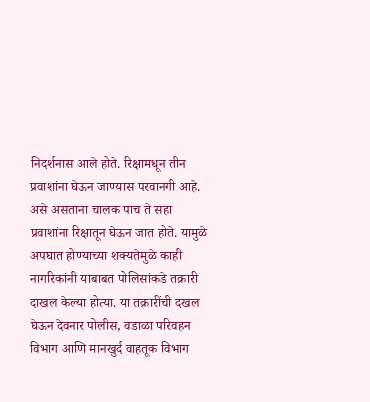निदर्शनास आले होते. रिक्षामधून तीन प्रवाशांना घेऊन जाण्यास परवानगी आहे. असे असताना चालक पाच ते सहा प्रवाशांना रिक्षातून घेऊन जात होते. यामुळे अपघात होण्याच्या शक्यतेमुळे काही नागरिकांनी याबाबत पोलिसांकडे तक्रारी दाखल केल्या होत्या. या तक्रारींची दखल घेऊन देवनार पोलीस, वडाळा परिवहन विभाग आणि मानखुर्द वाहतूक विभाग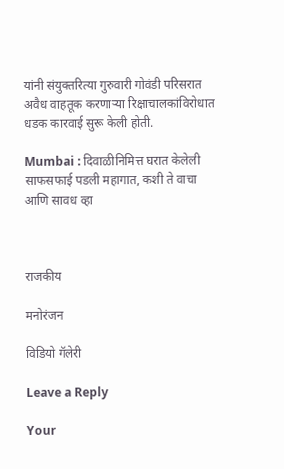यांनी संयुक्तरित्या गुरुवारी गोवंडी परिसरात अवैध वाहतूक करणाऱ्या रिक्षाचालकांविरोधात धडक कारवाई सुरू केली होती.

Mumbai : दिवाळीनिमित्त घरात केलेली साफसफाई पडली महागात, कशी ते वाचा आणि सावध व्हा



राजकीय

मनोरंजन

विडियो गॅलेरी

Leave a Reply

Your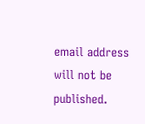email address will not be published.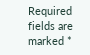Required fields are marked *